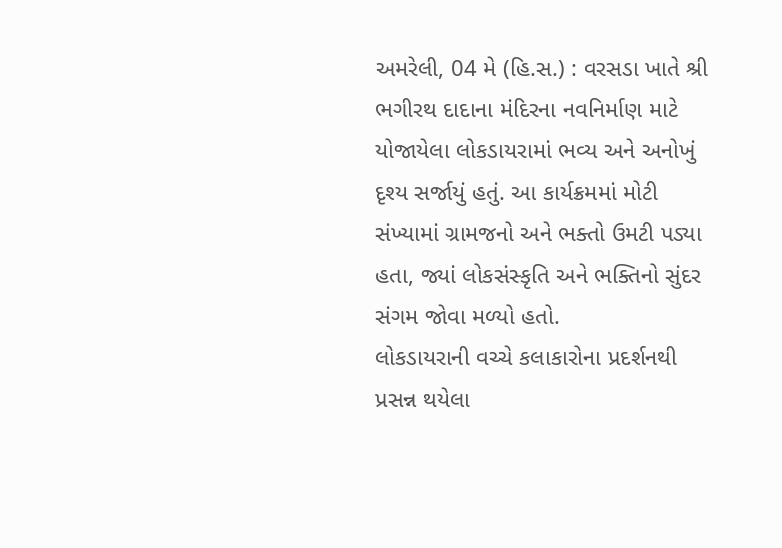અમરેલી, 04 મે (હિ.સ.) : વરસડા ખાતે શ્રી ભગીરથ દાદાના મંદિરના નવનિર્માણ માટે યોજાયેલા લોકડાયરામાં ભવ્ય અને અનોખું દૃશ્ય સર્જાયું હતું. આ કાર્યક્રમમાં મોટી સંખ્યામાં ગ્રામજનો અને ભક્તો ઉમટી પડ્યા હતા, જ્યાં લોકસંસ્કૃતિ અને ભક્તિનો સુંદર સંગમ જોવા મળ્યો હતો.
લોકડાયરાની વચ્ચે કલાકારોના પ્રદર્શનથી પ્રસન્ન થયેલા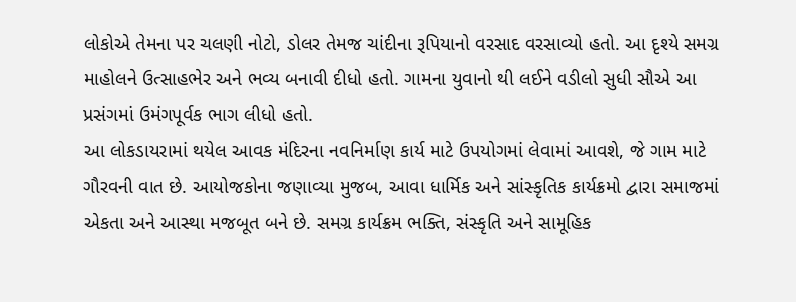લોકોએ તેમના પર ચલણી નોટો, ડોલર તેમજ ચાંદીના રૂપિયાનો વરસાદ વરસાવ્યો હતો. આ દૃશ્યે સમગ્ર માહોલને ઉત્સાહભેર અને ભવ્ય બનાવી દીધો હતો. ગામના યુવાનો થી લઈને વડીલો સુધી સૌએ આ પ્રસંગમાં ઉમંગપૂર્વક ભાગ લીધો હતો.
આ લોકડાયરામાં થયેલ આવક મંદિરના નવનિર્માણ કાર્ય માટે ઉપયોગમાં લેવામાં આવશે, જે ગામ માટે ગૌરવની વાત છે. આયોજકોના જણાવ્યા મુજબ, આવા ધાર્મિક અને સાંસ્કૃતિક કાર્યક્રમો દ્વારા સમાજમાં એકતા અને આસ્થા મજબૂત બને છે. સમગ્ર કાર્યક્રમ ભક્તિ, સંસ્કૃતિ અને સામૂહિક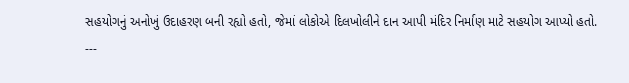સહયોગનું અનોખું ઉદાહરણ બની રહ્યો હતો, જેમાં લોકોએ દિલખોલીને દાન આપી મંદિર નિર્માણ માટે સહયોગ આપ્યો હતો.
---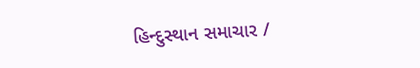હિન્દુસ્થાન સમાચાર /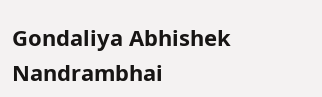Gondaliya Abhishek Nandrambhai